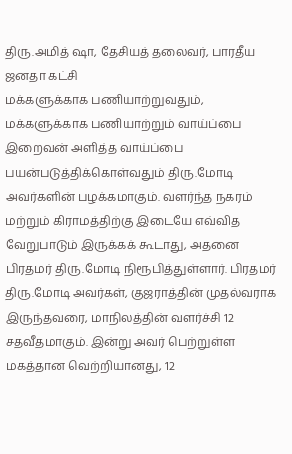திரு.அமித் ஷா, தேசியத் தலைவர், பாரதீய ஜனதா கட்சி
மக்களுக்காக பணியாற்றுவதும், மக்களுக்காக பணியாற்றும் வாய்ப்பை இறைவன் அளித்த வாய்ப்பை பயன்படுத்திக்கொள்வதும் திரு.மோடி அவர்களின் பழக்கமாகும். வளர்ந்த நகரம் மற்றும் கிராமத்திற்கு இடையே எவ்வித வேறுபாடும் இருக்கக் கூடாது, அதனை பிரதமர் திரு.மோடி நிரூபித்துள்ளார். பிரதமர் திரு.மோடி அவர்கள், குஜராத்தின் முதல்வராக இருந்தவரை, மாநிலத்தின் வளர்ச்சி 12 சதவீதமாகும். இன்று அவர் பெற்றுள்ள மகத்தான வெற்றியானது, 12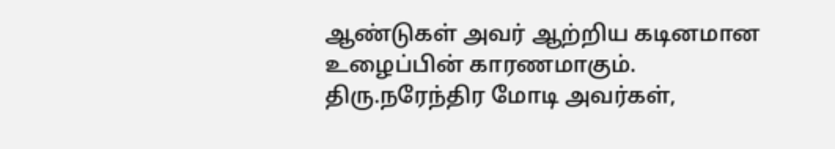ஆண்டுகள் அவர் ஆற்றிய கடினமான உழைப்பின் காரணமாகும். திரு.நரேந்திர மோடி அவர்கள்,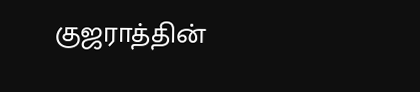குஜராத்தின்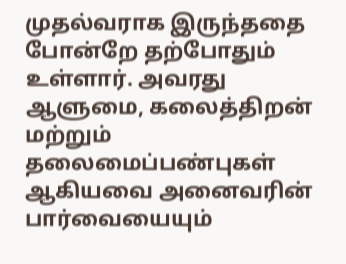முதல்வராக இருந்ததை போன்றே தற்போதும் உள்ளார். அவரது ஆளுமை, கலைத்திறன் மற்றும் தலைமைப்பண்புகள் ஆகியவை அனைவரின் பார்வையையும்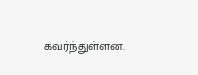கவர்ந்துள்ளன.